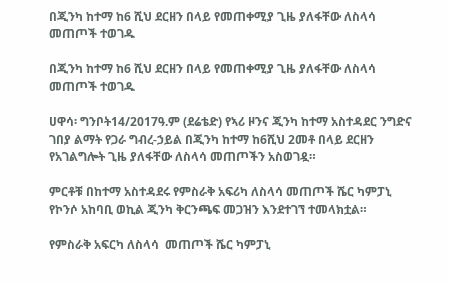በጂንካ ከተማ ከ6 ሺህ ደርዘን በላይ የመጠቀሚያ ጊዜ ያለፋቸው ለስላሳ መጠጦች ተወገዱ

በጂንካ ከተማ ከ6 ሺህ ደርዘን በላይ የመጠቀሚያ ጊዜ ያለፋቸው ለስላሳ መጠጦች ተወገዱ

ሀዋሳ፡ ግንቦት14/2017ዓ.ም (ደሬቴድ) የኣሪ ዞንና ጂንካ ከተማ አስተዳደር ንግድና ገበያ ልማት የጋራ ግብረ-ኃይል በጂንካ ከተማ ከ6ሺህ 2መቶ በላይ ደርዘን የአገልግሎት ጊዜ ያለፋቸው ለስላሳ መጠጦችን አስወገዷ።

ምርቶቹ በከተማ አስተዳደሩ የምስራቅ አፍሪካ ለስላሳ መጠጦች ሼር ካምፓኒ የኮንሶ አከባቢ ወኪል ጂንካ ቅርንጫፍ መጋዝን እንደተገኘ ተመላክቷል።

የምስራቅ አፍርካ ለስላሳ  መጠጦች ሼር ካምፓኒ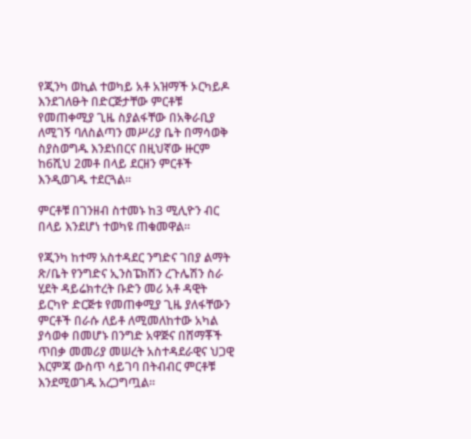የጂንካ ወኪል ተወካይ አቶ አዝማች ኦርካይዶ እንደገለፁት በድርጅታቸው ምርቶቹ የመጠቀሚያ ጊዜ ስያልፋቸው በአቅራቢያ ለሚገኝ ባለስልጣን መሥሪያ ቤት በማሳወቅ ስያስወግዱ እንደነበርና በዚህኛው ዙርም ከ6ሺህ 2መቶ በላይ ደርዘን ምርቶች እንዲወገዱ ተደርጓል።

ምርቶቹ በገንዘብ ስተመኑ ከ3 ሚሊዮን ብር በላይ እንደሆነ ተወካዩ ጠቁመዋል።

የጂንካ ከተማ አስተዳደር ንግድና ገበያ ልማት ጽ/ቤት የንግድና ኢንስፔክሽን ረጉሌሽን ስራ ሂደት ዳይሬክተረት ቡድን መሪ አቶ ዳዊት ይርካዮ ድርጅቱ የመጠቀሚያ ጊዜ ያለፋቸውን ምርቶች በራሱ ለይቶ ለሚመለከተው አካል ያሳወቀ በመሆኑ በንግድ አዋጅና በሸማቾች ጥበቃ መመሪያ መሠረት አስተዳደራዊና ህጋዊ እርምጃ ውስጥ ሳይገባ በትብብር ምርቶቹ እንደሚወገዱ አረጋግጧል።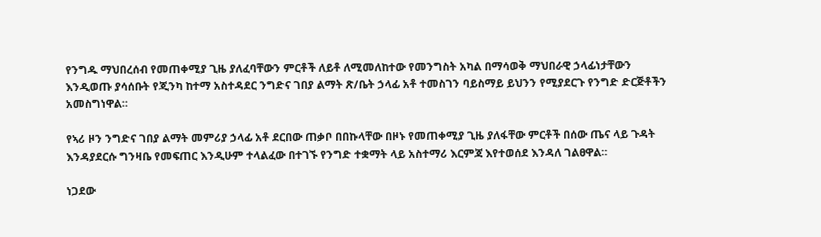የንግዱ ማህበረሰብ የመጠቀሚያ ጊዜ ያለፈባቸውን ምርቶች ለይቶ ለሚመለከተው የመንግስት አካል በማሳወቅ ማህበራዊ ኃላፊነታቸውን እንዲወጡ ያሳሰቡት የጂንካ ከተማ አስተዳደር ንግድና ገበያ ልማት ጽ/ቤት ኃላፊ አቶ ተመስገን ባይስማይ ይህንን የሚያደርጉ የንግድ ድርጅቶችን አመስግነዋል።

የኣሪ ዞን ንግድና ገበያ ልማት መምሪያ ኃላፊ አቶ ደርበው ጠቃቦ በበኩላቸው በዞኑ የመጠቀሚያ ጊዜ ያለፋቸው ምርቶች በሰው ጤና ላይ ጉዳት እንዳያደርሱ ግንዛቤ የመፍጠር እንዲሁም ተላልፈው በተገኙ የንግድ ተቋማት ላይ አስተማሪ እርምጃ እየተወሰደ እንዳለ ገልፀዋል።

ነጋደው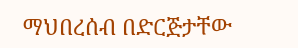ማህበረሰብ በድርጅታቸው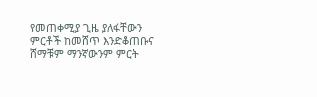የመጠቀሚያ ጊዜ ያለፋቸውን ምርቶች ከመሸጥ እንድቆጠቡና ሸማቹም ማንኛውንም ምርት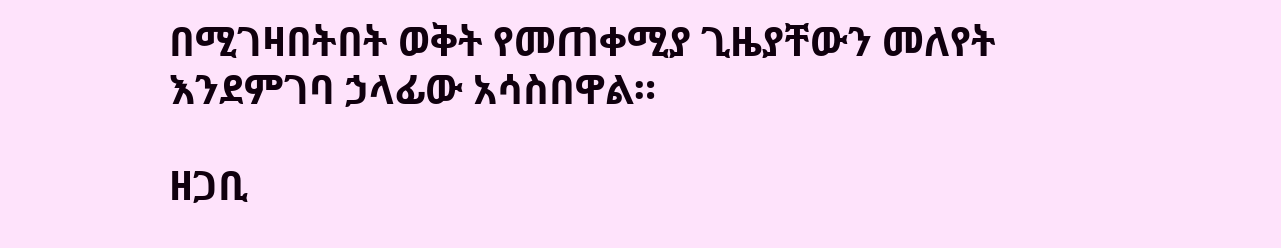በሚገዛበትበት ወቅት የመጠቀሚያ ጊዜያቸውን መለየት እንደምገባ ኃላፊው አሳስበዋል።

ዘጋቢ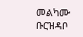መልካሙ ቡርዝዳቦ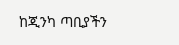ከጂንካ ጣቢያችን